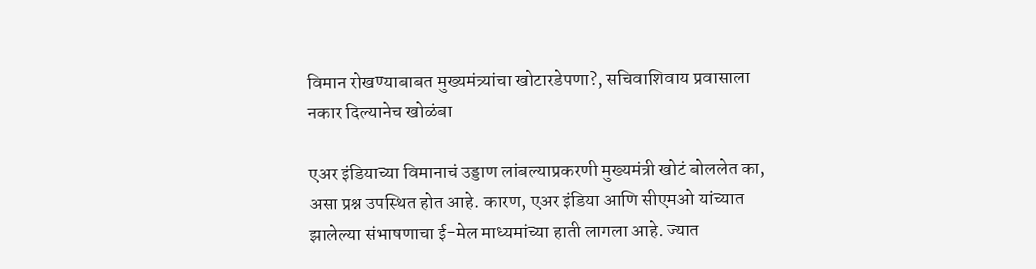विमान रोखण्याबाबत मुख्यमंत्र्यांचा खोटारडेपणा?, सचिवाशिवाय प्रवासाला नकार दिल्यानेच खोळंबा

एअर इंडियाच्या विमानाचं उड्डाण लांबल्याप्रकरणी मुख्यमंत्री खोटं बोललेत का, असा प्रश्न उपस्थित होत आहे. कारण, एअर इंडिया आणि सीएमओ यांच्यात झालेल्या संभाषणाचा ई-मेल माध्यमांच्या हाती लागला आहे. ज्यात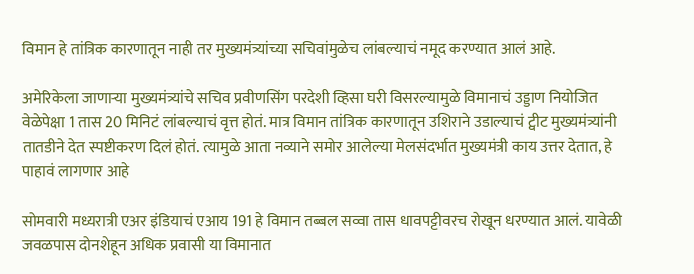विमान हे तांत्रिक कारणातून नाही तर मुख्यमंत्र्यांच्या सचिवांमुळेच लांबल्याचं नमूद करण्यात आलं आहे.

अमेरिकेला जाणाऱ्या मुख्यमंत्र्यांचे सचिव प्रवीणसिंग परदेशी व्हिसा घरी विसरल्यामुळे विमानाचं उड्डाण नियोजित वेळेपेक्षा 1 तास 20 मिनिटं लांबल्याचं वृत्त होतं. मात्र विमान तांत्रिक कारणातून उशिराने उडाल्याचं ट्वीट मुख्यमंत्र्यांनी तातडीने देत स्पष्टीकरण दिलं होतं. त्यामुळे आता नव्याने समोर आलेल्या मेलसंदर्भात मुख्यमंत्री काय उत्तर देतात, हे पाहावं लागणार आहे

सोमवारी मध्यरात्री एअर इंडियाचं एआय 191 हे विमान तब्बल सव्वा तास धावपट्टीवरच रोखून धरण्यात आलं. यावेळी जवळपास दोनशेहून अधिक प्रवासी या विमानात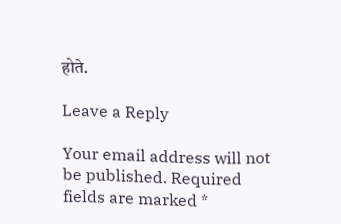होते.

Leave a Reply

Your email address will not be published. Required fields are marked *